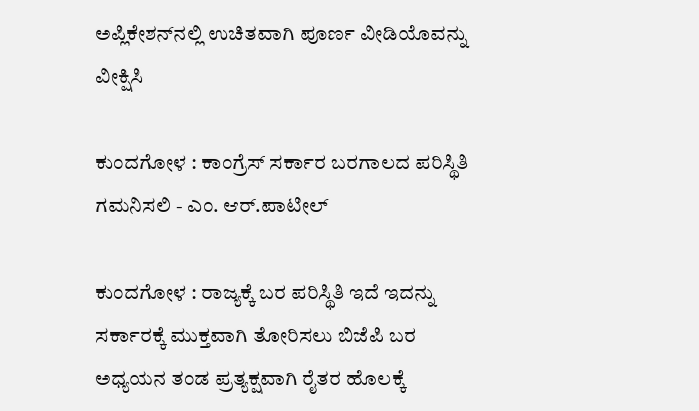ಅಪ್ಲಿಕೇಶನ್‌ನಲ್ಲಿ ಉಚಿತವಾಗಿ ಪೂರ್ಣ ವೀಡಿಯೊವನ್ನು ವೀಕ್ಷಿಸಿ

ಕುಂದಗೋಳ : ಕಾಂಗ್ರೆಸ್ ಸರ್ಕಾರ ಬರಗಾಲದ ಪರಿಸ್ಥಿತಿ ಗಮನಿಸಲಿ - ಎಂ. ಆರ್.ಪಾಟೀಲ್

ಕುಂದಗೋಳ : ರಾಜ್ಯಕ್ಕೆ ಬರ ಪರಿಸ್ಥಿತಿ ಇದೆ ಇದನ್ನು ಸರ್ಕಾರಕ್ಕೆ ಮುಕ್ತವಾಗಿ ತೋರಿಸಲು ಬಿಜೆಪಿ ಬರ ಅಧ್ಯಯನ ತಂಡ ಪ್ರತ್ಯಕ್ಷವಾಗಿ ರೈತರ ಹೊಲಕ್ಕೆ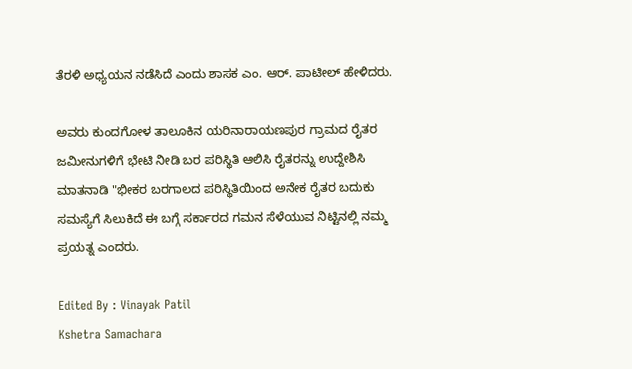ತೆರಳಿ ಅಧ್ಯಯನ ನಡೆಸಿದೆ ಎಂದು ಶಾಸಕ ಎಂ. ಆರ್‌. ಪಾಟೀಲ್ ಹೇಳಿದರು‌.

ಅವರು ಕುಂದಗೋಳ ತಾಲೂಕಿನ ಯರಿನಾರಾಯಣಪುರ ಗ್ರಾಮದ ರೈತರ ಜಮೀನುಗಳಿಗೆ ಭೇಟಿ ನೀಡಿ ಬರ ಪರಿಸ್ಥಿತಿ ಆಲಿಸಿ ರೈತರನ್ನು ಉದ್ದೇಶಿಸಿ ಮಾತನಾಡಿ "ಭೀಕರ ಬರಗಾಲದ ಪರಿಸ್ಥಿತಿಯಿಂದ ಅನೇಕ ರೈತರ ಬದುಕು ಸಮಸ್ಯೆಗೆ ಸಿಲುಕಿದೆ ಈ ಬಗ್ಗೆ ಸರ್ಕಾರದ ಗಮನ ಸೆಳೆಯುವ ನಿಟ್ಟಿನಲ್ಲಿ ನಮ್ಮ ಪ್ರಯತ್ನ ಎಂದರು‌.

Edited By : Vinayak Patil
Kshetra Samachara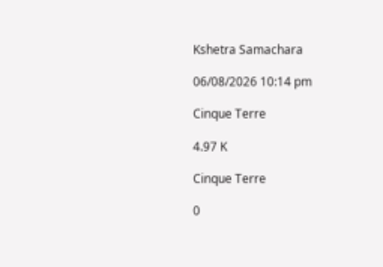Kshetra Samachara

06/08/2026 10:14 pm

Cinque Terre

4.97 K

Cinque Terre

0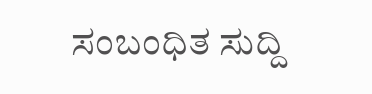ಸಂಬಂಧಿತ ಸುದ್ದಿ